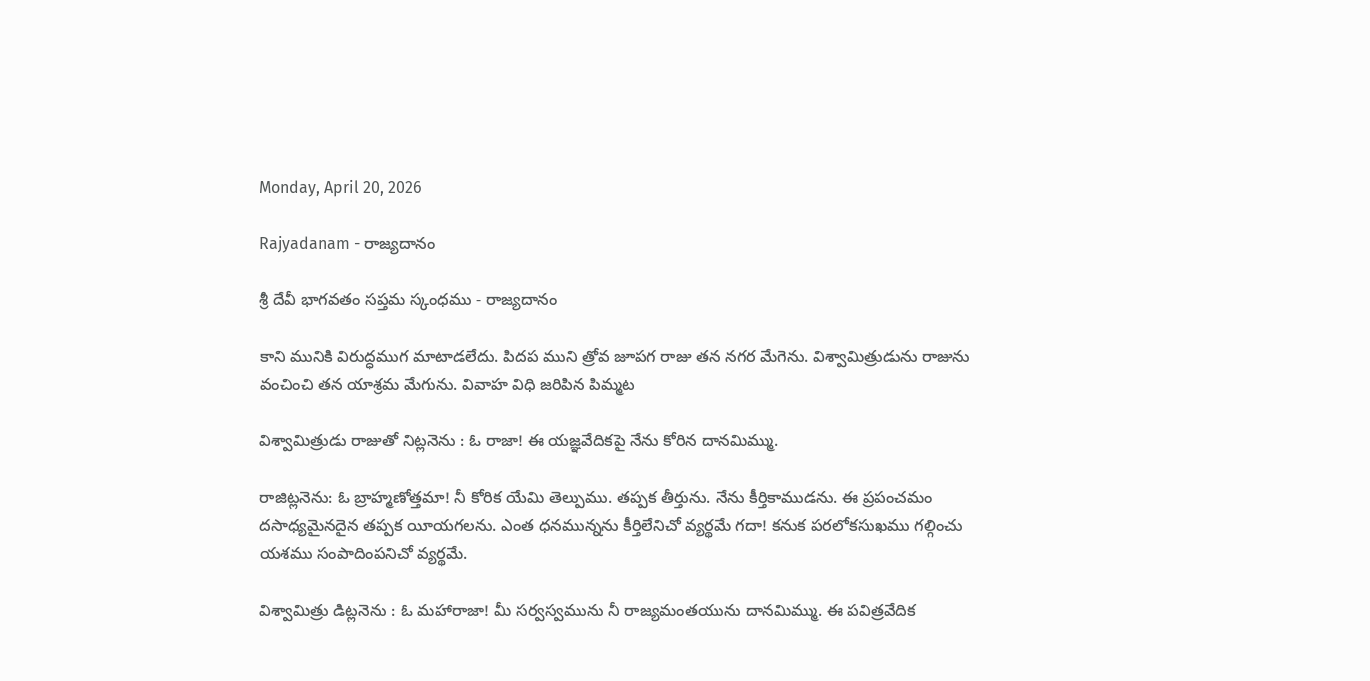Monday, April 20, 2026

Rajyadanam - రాజ్యదానం

శ్రీ దేవీ భాగవతం సప్తమ స్కంధము - రాజ్యదానం

కాని మునికి విరుద్ధముగ మాటాడలేదు. పిదప ముని త్రోవ జూపగ రాజు తన నగర మేగెను. విశ్వామిత్రుడును రాజును వంచించి తన యాశ్రమ మేగును. వివాహ విధి జరిపిన పిమ్మట

విశ్వామిత్రుడు రాజుతో నిట్లనెను : ఓ రాజా! ఈ యజ్ఞవేదికపై నేను కోరిన దానమిమ్ము.

రాజిట్లనెను: ఓ బ్రాహ్మణోత్తమా! నీ కోరిక యేమి తెల్పుము. తప్పక తీర్తును. నేను కీర్తికాముడను. ఈ ప్రపంచమం దసాధ్యమైనదైన తప్పక యీయగలను. ఎంత ధనమున్నను కీర్తిలేనిచో వ్యర్థమే గదా! కనుక పరలోకసుఖము గల్గించు యశము సంపాదింపనిచో వ్యర్థమే.

విశ్వామిత్రు డిట్లనెను : ఓ మహారాజా! మీ సర్వస్వమును నీ రాజ్యమంతయును దానమిమ్ము. ఈ పవిత్రవేదిక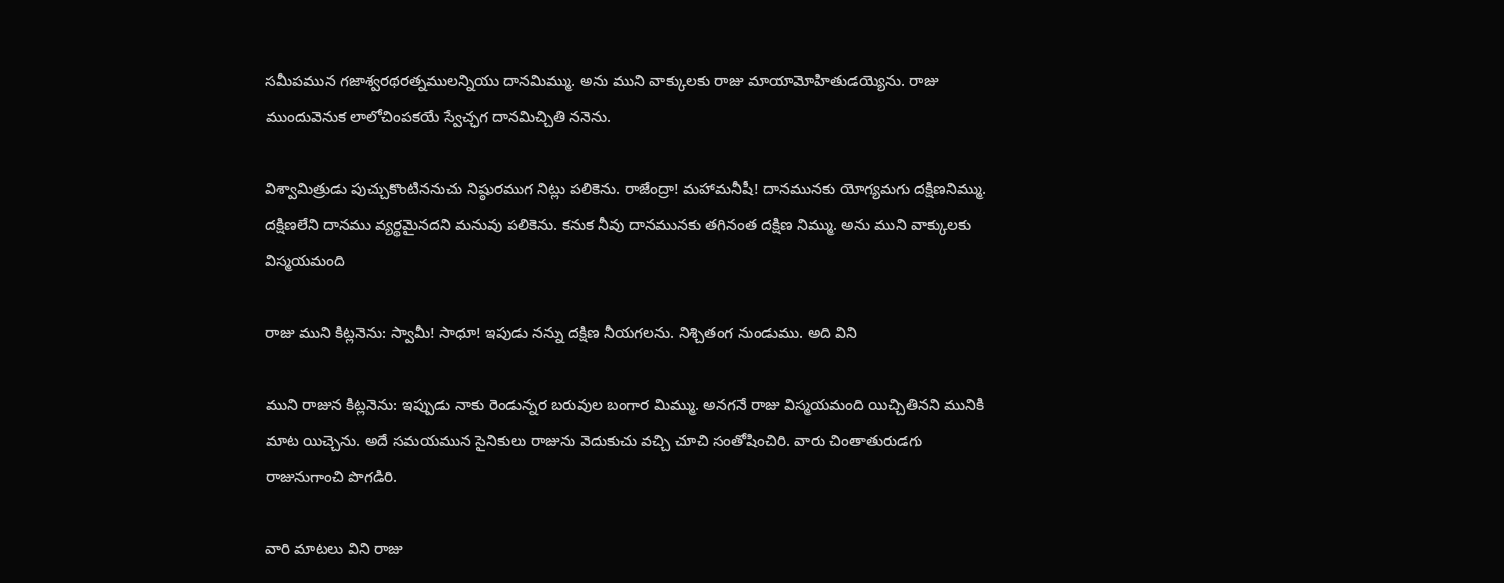సమీపమున గజాశ్వరథరత్నములన్నియు దానమిమ్ము. అను ముని వాక్కులకు రాజు మాయామోహితుడయ్యెను. రాజు ముందువెనుక లాలోచింపకయే స్వేచ్ఛగ దానమిచ్చితి ననెను.

విశ్వామిత్రుడు పుచ్చుకొంటిననుచు నిష్ఠురముగ నిట్లు పలికెను. రాజేంద్రా! మహామనీషీ! దానమునకు యోగ్యమగు దక్షిణనిమ్ము. దక్షిణలేని దానము వ్యర్థమైనదని మనువు పలికెను. కనుక నీవు దానమునకు తగినంత దక్షిణ నిమ్ము. అను ముని వాక్కులకు విస్మయమంది

రాజు ముని కిట్లనెను: స్వామీ! సాధూ! ఇపుడు నన్ను దక్షిణ నీయగలను. నిశ్చితంగ నుండుము. అది విని

ముని రాజున కిట్లనెను: ఇప్పుడు నాకు రెండున్నర బరువుల బంగార మిమ్ము. అనగనే రాజు విస్మయమంది యిచ్చితినని మునికి మాట యిచ్చెను. అదే సమయమున సైనికులు రాజును వెదుకుచు వచ్చి చూచి సంతోషించిరి. వారు చింతాతురుడగు రాజునుగాంచి పొగడిరి.

వారి మాటలు విని రాజు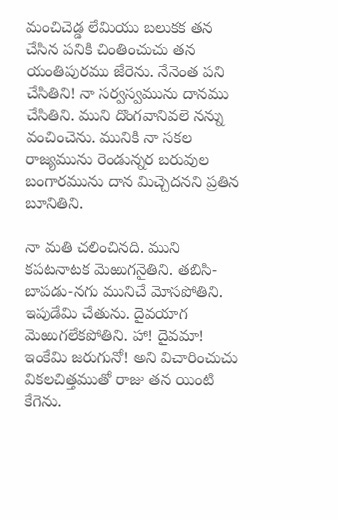మంచిచెడ్డ లేమియు బలుకక తన చేసిన పనికి చింతించుచు తన యంతిపురము జేరెను. నేనెంత పని చేసితిని! నా సర్వస్వమును దానము చేసితిని. ముని దొంగవానివలె నన్ను వంచించెను. మునికి నా సకల రాజ్యమును రెండున్నర బరువుల బంగారమును దాన మిచ్చెదనని ప్రతిన బూనితిని.

నా మతి చలించినది. ముని కపటనాటక మెఱుగనైతిని. తబిసి-బాపడు-నగు మునిచే మోసపోతిని. ఇపుడేమి చేతును. దైవయాగ మెఱుగలేకపోతిని. హా! దైవమా! ఇంకేమి జరుగునో! అని విచారించుచు వికలచిత్తముతో రాజు తన యింటి కేగెను.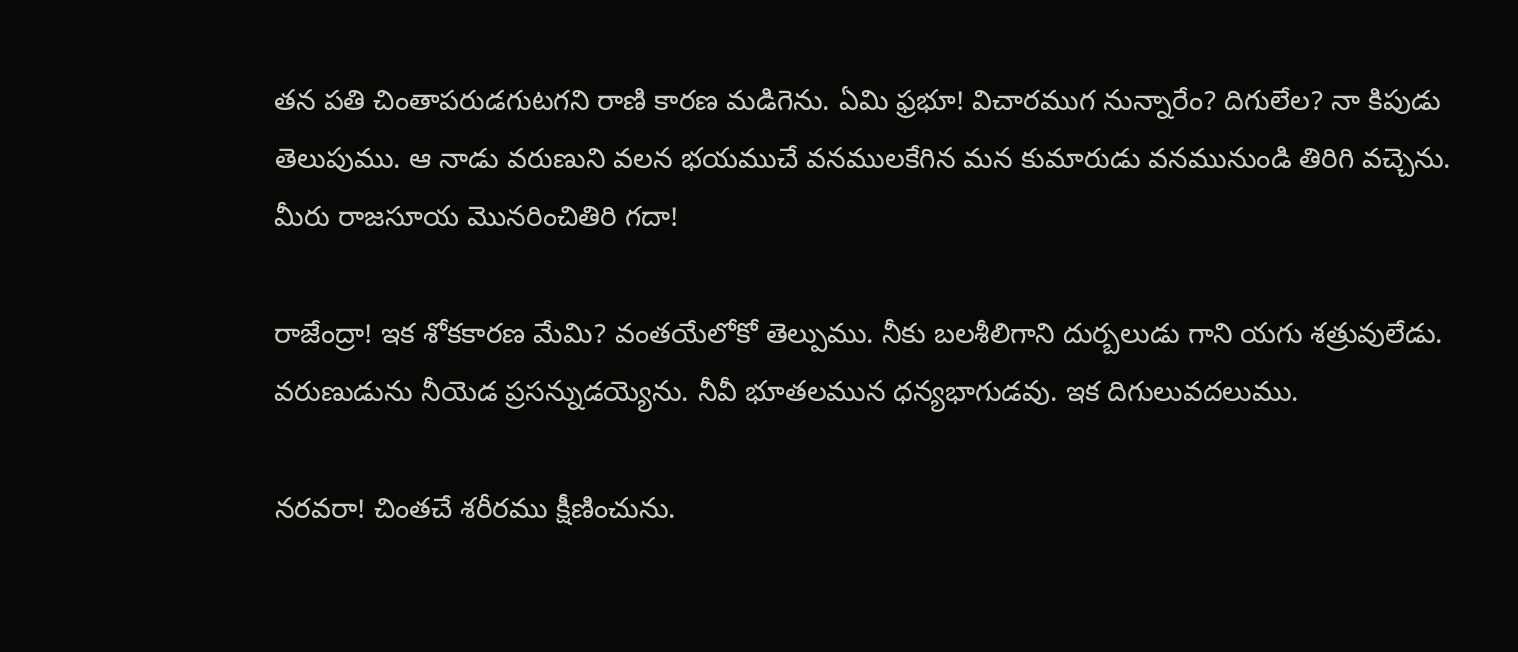తన పతి చింతాపరుడగుటగని రాణి కారణ మడిగెను. ఏమి ఫ్రభూ! విచారముగ నున్నారేం? దిగులేల? నా కిపుడు తెలుపుము. ఆ నాడు వరుణుని వలన భయముచే వనములకేగిన మన కుమారుడు వనమునుండి తిరిగి వచ్చెను. మీరు రాజసూయ మొనరించితిరి గదా!

రాజేంద్రా! ఇక శోకకారణ మేమి? వంతయేలోకో తెల్పుము. నీకు బలశీలిగాని దుర్బలుడు గాని యగు శత్రువులేడు. వరుణుడును నీయెడ ప్రసన్నుడయ్యెను. నీవీ భూతలమున ధన్యభాగుడవు. ఇక దిగులువదలుము.

నరవరా! చింతచే శరీరము క్షీణించును.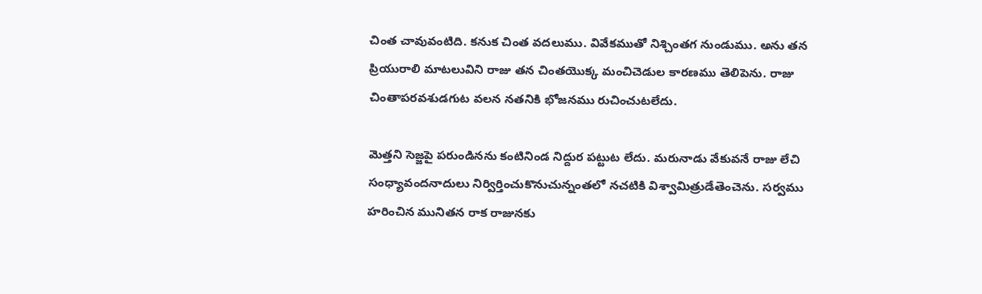చింత చావువంటిది. కనుక చింత వదలుము. వివేకముతో నిశ్చింతగ నుండుము. అను తన ప్రియురాలి మాటలువిని రాజు తన చింతయొక్క మంచిచెడుల కారణము తెలిపెను. రాజు చింతాపరవశుడగుట వలన నతనికి భోజనము రుచించుటలేదు.

మెత్తని సెజ్జపై పరుండినను కంటినిండ నిద్దుర పట్టుట లేదు. మరునాడు వేకువనే రాజు లేచి సంధ్యావందనాదులు నిర్విర్తించుకొనుచున్నంతలో నచటికి విశ్వామిత్రుడేతెంచెను. సర్వము హరించిన మునితన రాక రాజునకు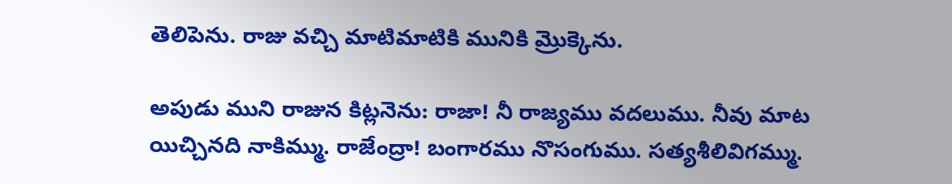తెలిపెను. రాజు వచ్చి మాటిమాటికి మునికి మ్రొక్కెను.

అపుడు ముని రాజున కిట్లనెను: రాజా! నీ రాజ్యము వదలుము. నీవు మాట యిచ్చినది నాకిమ్ము. రాజేంద్రా! బంగారము నొసంగుము. సత్యశీలివిగమ్ము.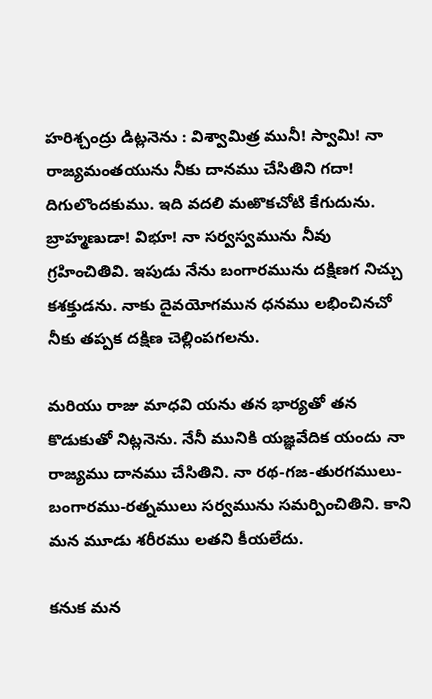హరిశ్చంద్రు డిట్లనెను : విశ్వామిత్ర మునీ! స్వామి! నా రాజ్యమంతయును నీకు దానము చేసితిని గదా! దిగులొందకుము. ఇది వదలి మఱొకచోటి కేగుదును. బ్రాహ్మణుడా! విభూ! నా సర్వస్వమును నీవు గ్రహించితివి. ఇపుడు నేను బంగారమును దక్షిణగ నిచ్చు కశక్తుడను. నాకు దైవయోగమున ధనము లభించినచో నీకు తప్పక దక్షిణ చెల్లింపగలను.

మరియు రాజు మాధవి యను తన భార్యతో తన కొడుకుతో నిట్లనెను. నేనీ మునికి యజ్ఞవేదిక యందు నా రాజ్యము దానము చేసితిని. నా రథ-గజ-తురగములు-బంగారము-రత్నములు సర్వమును సమర్పించితిని. కాని మన మూడు శరీరము లతని కీయలేదు.

కనుక మన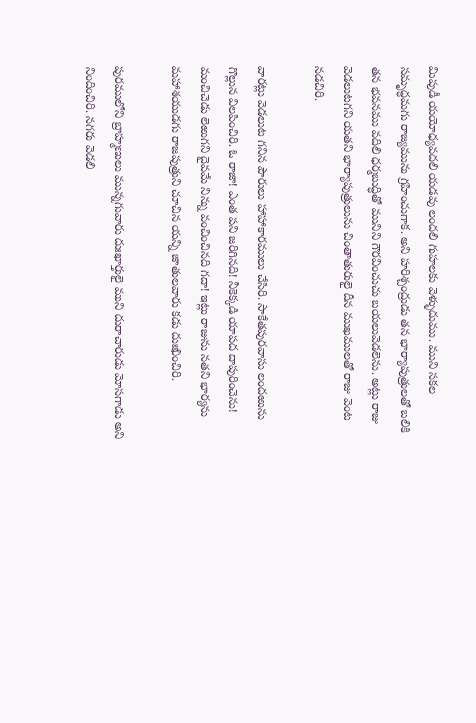మిపుడీ యయోధ్యవదలి యడవు లందలి గుహలకు వెళ్ళుదుము. ముని సకల సమృద్ధమగు రాజ్యమును గ్రహించుగాక. అని హరిశ్చంద్రుడు తన భార్యాపుత్రులతో బలికి తన భవనము వదిలి ధర్మబుద్ధితో మునిని గౌరవించుచు బయలువెడలెను. అట్లు రాజు వెడలుటగని యతని భార్యాపుత్రులును చింతాతురులై దీన ముఖములతో రాజు వెంట నడచిరి.

వారట్లు వెడలుట గనిన పౌరులు హాహాకారములు చేసిరి. సాకేతపురవాసు లందఱును గొల్లున విలపించిరి. ఓ రాజా! ఎంత పని జరిగినది! నీకెక్కడి యాపద దాపురించెను! మంచిచెడు లెఱుగని దైవమే నిన్ను వంచించినది గదా! ఇట్లు రాజును నతని భార్యను మహాశయుడగు రాజపుత్రుని చూచిన యన్ని జాతులవారు కడు దుఃఖించిరి.

పురములోని బ్రాహ్మణులు మున్నగువారు దుఃఖార్తులై ముని దురాచారుడు మోసగాడు అని నిందించిరి. నగరు వెడలి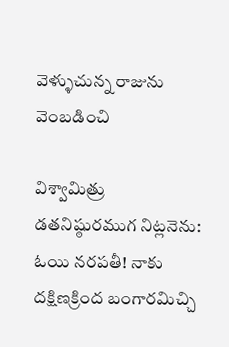వెళ్ళుచున్న రాజును వెంబడించి

విశ్వామిత్రు డతనిష్ఠురముగ నిట్లనెను: ఓయి నరపతీ! నాకు దక్షిణక్రింద బంగారమిచ్చి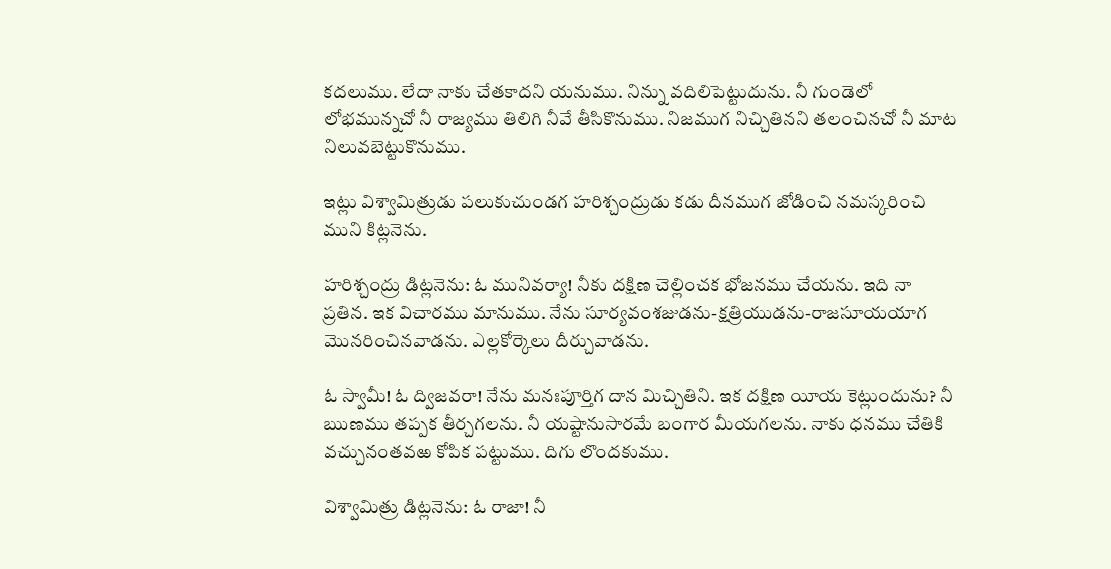కదలుము. లేదా నాకు చేతకాదని యనుము. నిన్ను వదిలిపెట్టుదును. నీ గుండెలో లోభమున్నచో నీ రాజ్యము తిలిగి నీవే తీసికొనుము. నిజముగ నిచ్చితినని తలంచినచో నీ మాట నిలువబెట్టుకొనుము.

ఇట్లు విశ్వామిత్రుడు పలుకుచుండగ హరిశ్చంద్రుడు కడు దీనముగ జోడించి నమస్కరించి ముని కిట్లనెను.

హరిశ్చంద్రు డిట్లనెను: ఓ మునివర్యా! నీకు దక్షిణ చెల్లించక భోజనము చేయను. ఇది నా ప్రతిన. ఇక విచారము మానుము. నేను సూర్యవంశజుడను-క్షత్రియుడను-రాజసూయయాగ మొనరించినవాడను. ఎల్లకోర్కెలు దీర్చువాడను.

ఓ స్వామీ! ఓ ద్విజవరా! నేను మనఃపూర్తిగ దాన మిచ్చితిని. ఇక దక్షిణ యీయ కెట్లుందును? నీ ఋణము తప్పక తీర్చగలను. నీ యష్టానుసారమే బంగార మీయగలను. నాకు ధనము చేతికి వచ్చునంతవఱ కోపిక పట్టుము. దిగు లొందకుము.

విశ్వామిత్రు డిట్లనెను: ఓ రాజా! నీ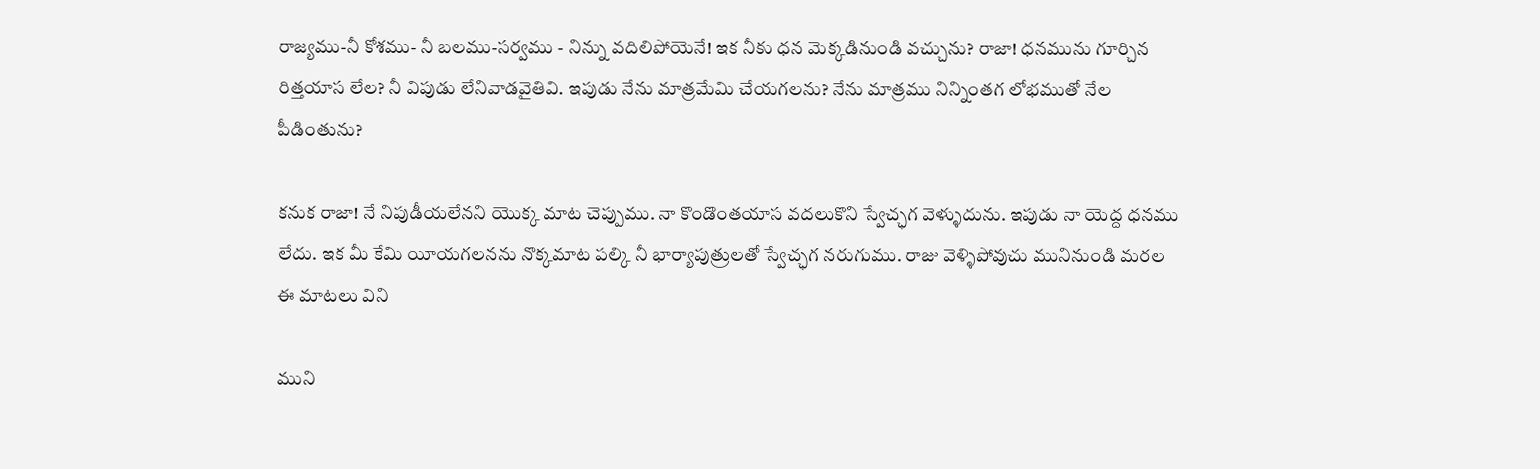రాజ్యము-నీ కోశము- నీ బలము-సర్వము - నిన్ను వదిలిపోయెనే! ఇక నీకు ధన మెక్కడినుండి వచ్చును? రాజా! ధనమును గూర్చిన రిత్తయాస లేల? నీ విపుడు లేనివాడవైతివి. ఇపుడు నేను మాత్రమేమి చేయగలను? నేను మాత్రము నిన్నింతగ లోభముతో నేల పీడింతును?

కనుక రాజా! నే నిపుడీయలేనని యొక్క మాట చెప్పుము. నా కొండొంతయాస వదలుకొని స్వేచ్ఛగ వెళ్ళుదును. ఇపుడు నా యెద్ద ధనము లేదు. ఇక మీ కేమి యీయగలనను నొక్కమాట పల్కి నీ భార్యాపుత్రులతో స్వేచ్ఛగ నరుగుము. రాజు వెళ్ళిపోవుచు మునినుండి మరల ఈ మాటలు విని

ముని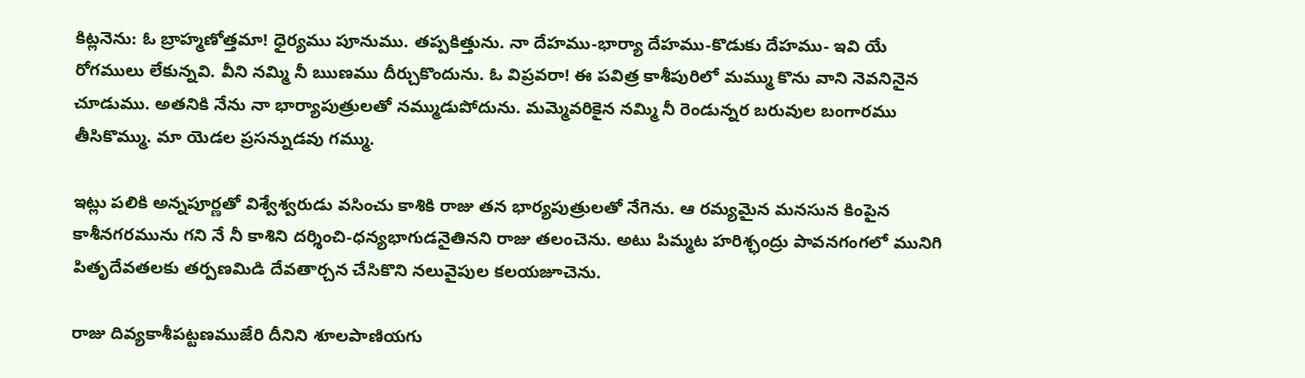కిట్లనెను: ఓ బ్రాహ్మణోత్తమా! ధైర్యము పూనుము. తప్పకిత్తును. నా దేహము-భార్యా దేహము-కొడుకు దేహము- ఇవి యే రోగములు లేకున్నవి. వీని నమ్మి నీ ఋణము దీర్చుకొందును. ఓ విప్రవరా! ఈ పవిత్ర కాశీపురిలో మమ్ము కొను వాని నెవనినైన చూడుము. అతనికి నేను నా భార్యాపుత్రులతో నమ్ముడుపోదును. మమ్మెవరికైన నమ్మి నీ రెండున్నర బరువుల బంగారము తీసికొమ్ము. మా యెడల ప్రసన్నుడవు గమ్ము.

ఇట్లు పలికి అన్నపూర్ణతో విశ్వేశ్వరుడు వసించు కాశికి రాజు తన భార్యపుత్రులతో నేగెను. ఆ రమ్యమైన మనసున కింపైన కాశీనగరమును గని నే నీ కాశిని దర్శించి-ధన్యభాగుడనైతినని రాజు తలంచెను. అటు పిమ్మట హరిశ్ఛంద్రు పావనగంగలో మునిగి పితృదేవతలకు తర్పణమిడి దేవతార్చన చేసికొని నలువైపుల కలయజూచెను.

రాజు దివ్యకాశీపట్టణముజేరి దీనిని శూలపాణియగు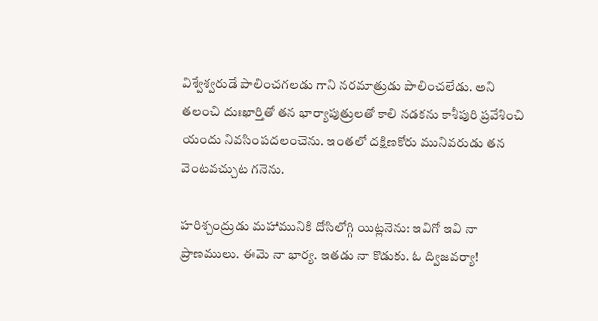విశ్వేశ్వరుడే పాలించగలడు గాని నరమాత్రుడు పాలించలేడు. అని తలంచి దుఃఖార్తితో తన భార్యాపుత్రులతో కాలి నడకను కాశీపురి ప్రవేశించి యందు నివసింపదలంచెను. ఇంతలో దక్షిణకోరు మునివరుడు తన వెంటవచ్చుట గనెను.

హరిశ్చంద్రుడు మహామునికి దోసిలోగ్గి యిట్లనెను: ఇవిగో ఇవి నా ప్రాణములు. ఈమె నా భార్య. ఇతడు నా కొడుకు. ఓ ద్విజవర్యా!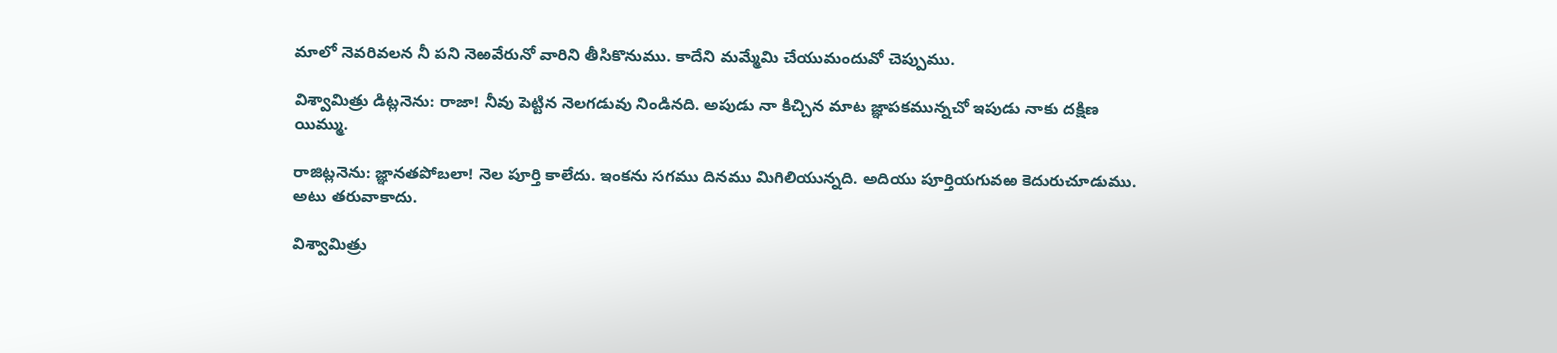మాలో నెవరివలన నీ పని నెఱవేరునో వారిని తీసికొనుము. కాదేని మమ్మేమి చేయుమందువో చెప్పుము.

విశ్వామిత్రు డిట్లనెను: రాజా! నీవు పెట్టిన నెలగడువు నిండినది. అపుడు నా కిచ్చిన మాట జ్ఞాపకమున్నచో ఇపుడు నాకు దక్షిణ యిమ్ము.

రాజిట్లనెను: జ్ఞానతపోబలా! నెల పూర్తి కాలేదు. ఇంకను సగము దినము మిగిలియున్నది. అదియు పూర్తియగువఱ కెదురుచూడుము. అటు తరువాకాదు.

విశ్వామిత్రు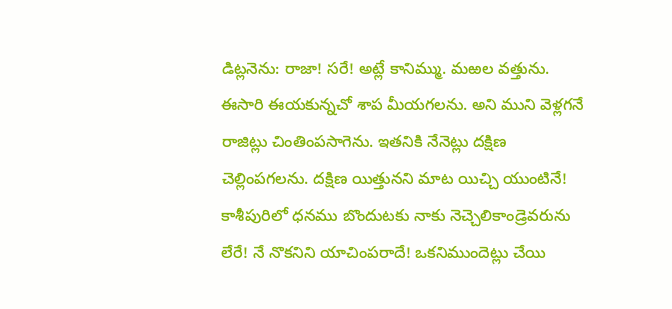డిట్లనెను: రాజా! సరే! అట్లే కానిమ్ము. మఱల వత్తును. ఈసారి ఈయకున్నచో శాప మీయగలను. అని ముని వెళ్లగనే రాజిట్లు చింతింపసాగెను. ఇతనికి నేనెట్లు దక్షిణ చెల్లింపగలను. దక్షిణ యిత్తునని మాట యిచ్చి యుంటినే! కాశీపురిలో ధనము బొందుటకు నాకు నెచ్చెలికాండ్రెవరును లేరే! నే నొకనిని యాచింపరాదే! ఒకనిముందెట్లు చేయి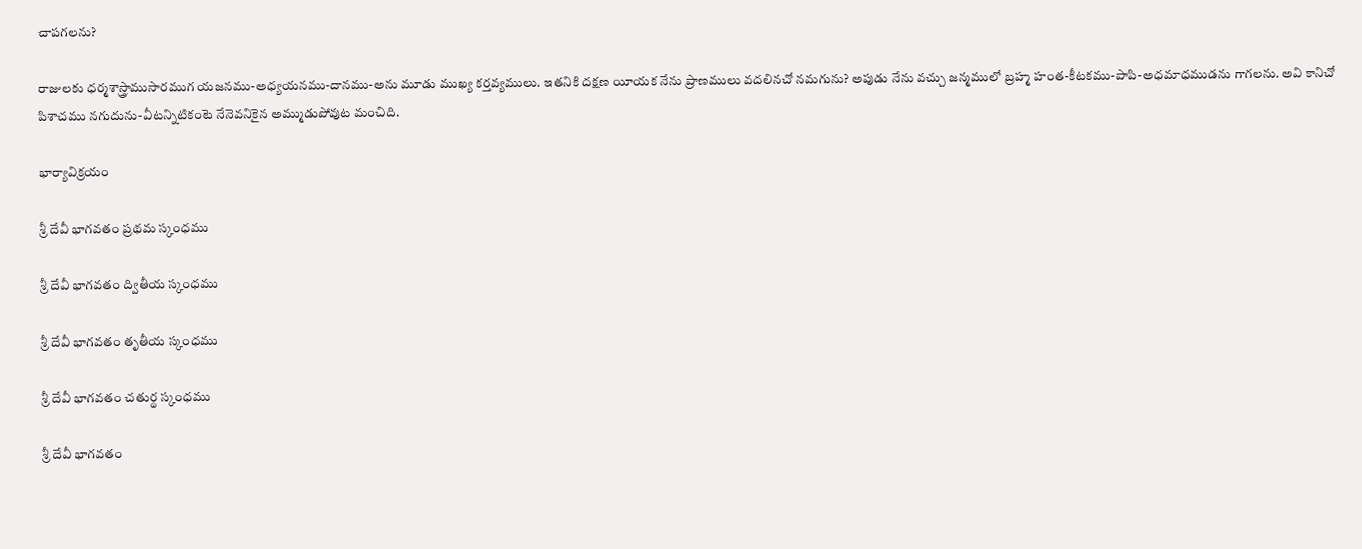చాపగలను?

రాజులకు ధర్మశాస్త్రాముసారముగ యజనము-అధ్యయనము-దానము-అను మూడు ముఖ్య కర్తవ్యములు. ఇతనికి దక్షణ యీయక నేను ప్రాణములు వదలినచో నమగును? అపుడు నేను వచ్చు జన్మములో బ్రహ్మ హంత-కీటకము-పాపి-అధమాధముడను గాగలను. అవి కానిచో పిశాచము నగుదును-వీటన్నిటికంటె నేనెవనికైన అమ్ముడుపోవుట మంచిది.

భార్యావిక్రయం

శ్రీ దేవీ భాగవతం ప్రథమ స్కంధము

శ్రీ దేవీ భాగవతం ద్వితీయ స్కంధము

శ్రీ దేవీ భాగవతం తృతీయ స్కంధము

శ్రీ దేవీ భాగవతం చతుర్థ స్కంధము

శ్రీ దేవీ భాగవతం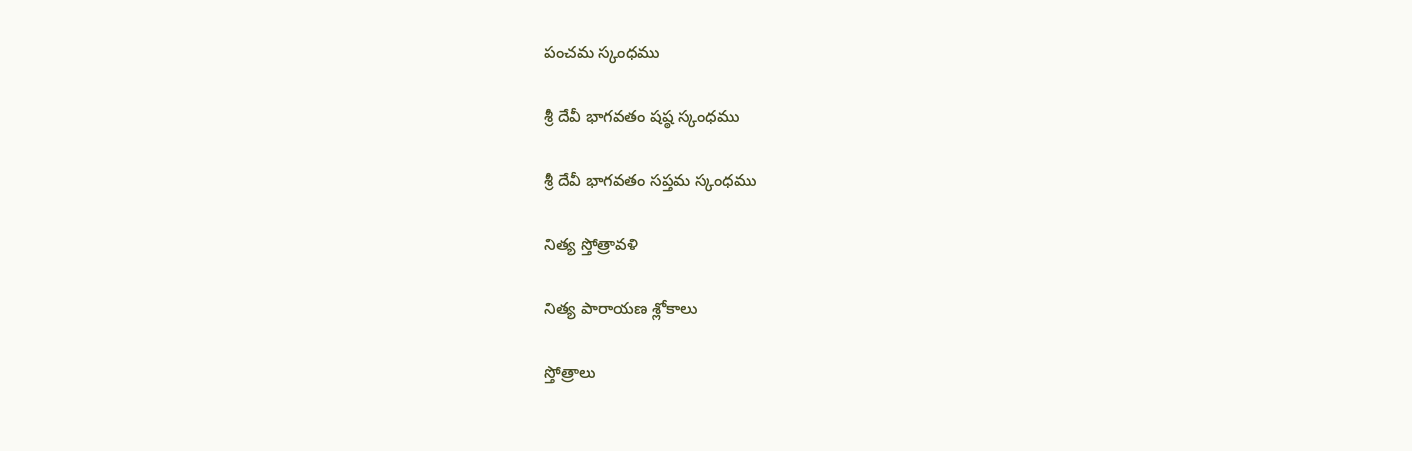పంచమ స్కంధము

శ్రీ దేవీ భాగవతం షష్ఠ స్కంధము

శ్రీ దేవీ భాగవతం సప్తమ స్కంధము

నిత్య స్తోత్రావళి

నిత్య పారాయణ శ్లోకాలు

స్తోత్రాలు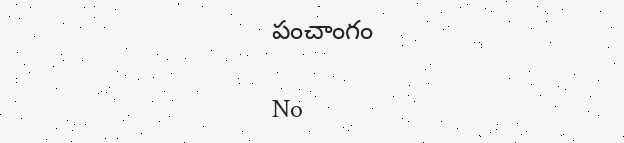పంచాంగం

No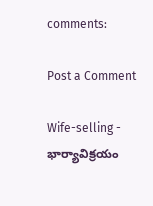comments:

Post a Comment

Wife-selling - భార్యావిక్రయం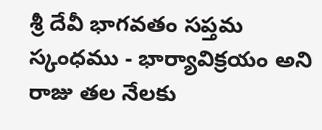శ్రీ దేవీ భాగవతం సప్తమ స్కంధము - భార్యావిక్రయం అని రాజు తల నేలకు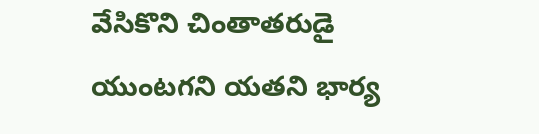వేసికొని చింతాతరుడై యుంటగని యతని భార్య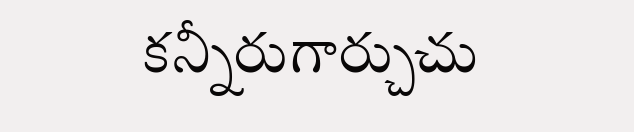కన్నీరుగార్చుచు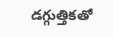డగ్గుత్తికతో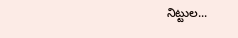నిట్టుల...